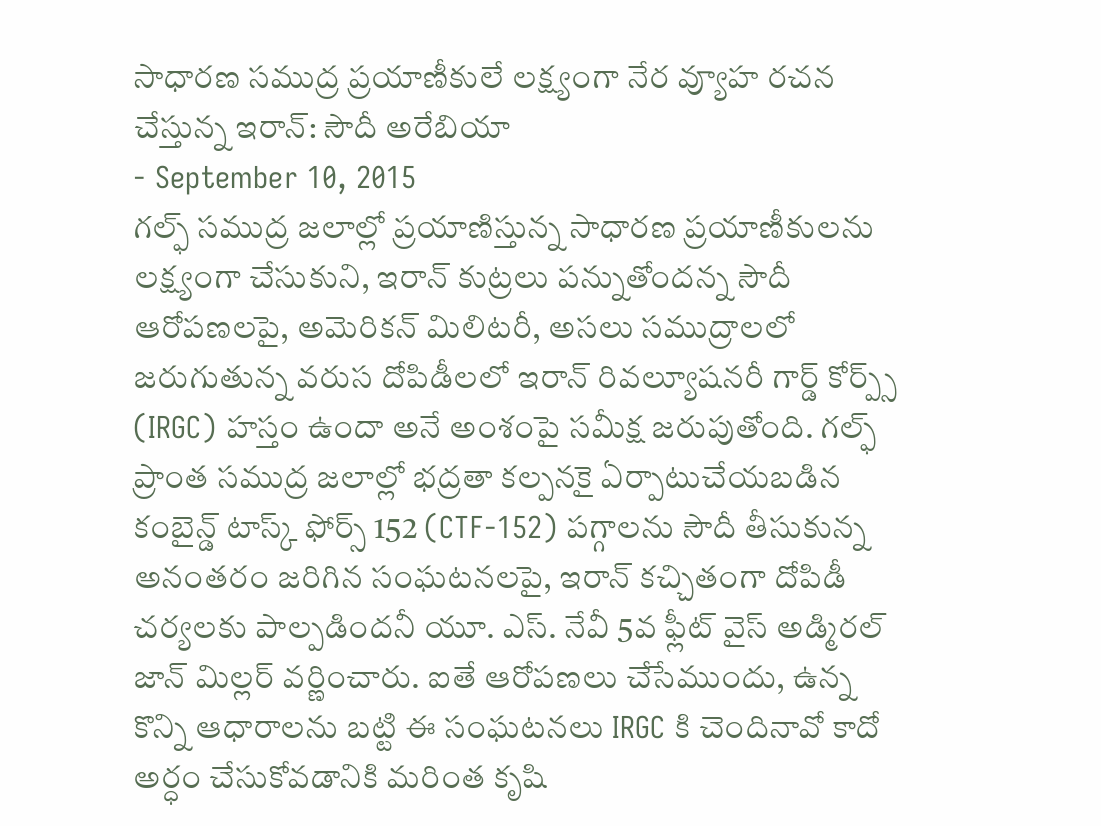సాధారణ సముద్ర ప్రయాణీకులే లక్ష్యంగా నేర వ్యూహ రచన చేస్తున్న ఇరాన్: సౌదీ అరేబియా
- September 10, 2015
గల్ఫ్ సముద్ర జలాల్లో ప్రయాణిస్తున్న సాధారణ ప్రయాణీకులను లక్ష్యంగా చేసుకుని, ఇరాన్ కుట్రలు పన్నుతోందన్న సౌదీ ఆరోపణలపై, అమెరికన్ మిలిటరీ, అసలు సముద్రాలలో జరుగుతున్న వరుస దోపిడీలలో ఇరాన్ రివల్యూషనరీ గార్డ్ కోర్ప్స్ (IRGC) హస్తం ఉందా అనే అంశంపై సమీక్ష జరుపుతోంది. గల్ఫ్ ప్రాంత సముద్ర జలాల్లో భద్రతా కల్పనకై ఏర్పాటుచేయబడిన కంబైన్డ్ టాస్క్ ఫోర్స్ 152 (CTF-152) పగ్గాలను సౌదీ తీసుకున్న అనంతరం జరిగిన సంఘటనలపై, ఇరాన్ కచ్చితంగా దోపిడీ చర్యలకు పాల్పడిందనీ యూ. ఎస్. నేవీ 5వ ఫ్లీట్ వైస్ అడ్మిరల్ జాన్ మిల్లర్ వర్ణించారు. ఐతే ఆరోపణలు చేసేముందు, ఉన్న కొన్ని ఆధారాలను బట్టి ఈ సంఘటనలు IRGC కి చెందినావో కాదో అర్ధం చేసుకోవడానికి మరింత కృషి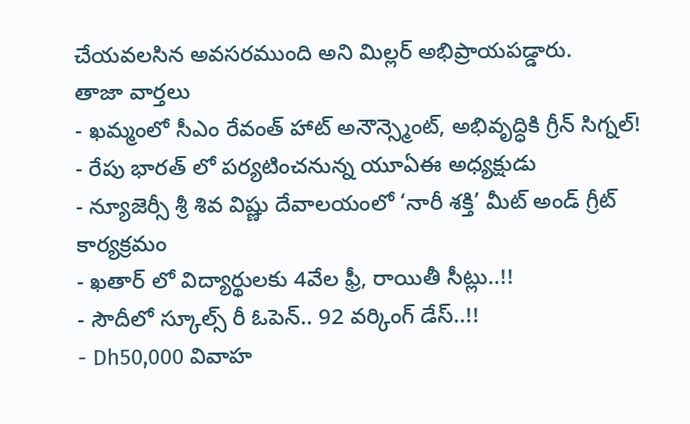చేయవలసిన అవసరముంది అని మిల్లర్ అభిప్రాయపడ్డారు.
తాజా వార్తలు
- ఖమ్మంలో సీఎం రేవంత్ హాట్ అనౌన్స్మెంట్, అభివృద్ధికి గ్రీన్ సిగ్నల్!
- రేపు భారత్ లో పర్యటించనున్న యూఏఈ అధ్యక్షుడు
- న్యూజెర్సీ శ్రీ శివ విష్ణు దేవాలయంలో ‘నారీ శక్తి’ మీట్ అండ్ గ్రీట్ కార్యక్రమం
- ఖతార్ లో విద్యార్థులకు 4వేల ఫ్రీ, రాయితీ సీట్లు..!!
- సౌదీలో స్కూల్స్ రీ ఓపెన్.. 92 వర్కింగ్ డేస్..!!
- Dh50,000 వివాహ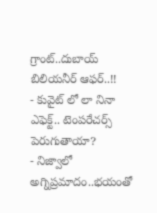గ్రాంట్..దుబాయ్ బిలియనీర్ ఆఫర్..!!
- కువైట్ లో లా నినా ఎఫెక్ట్.. టెంపరేచర్స్ పెరుగుతాయా?
- నిజ్వాలో అగ్నిప్రమాదం..భయంతో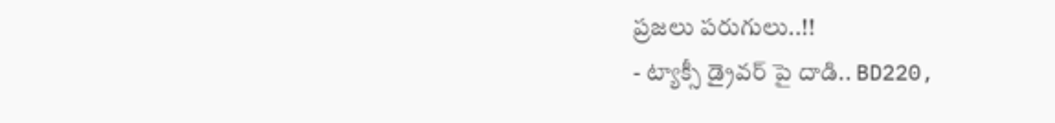ప్రజలు పరుగులు..!!
- ట్యాక్సీ డ్రైవర్ పై దాడి.. BD220,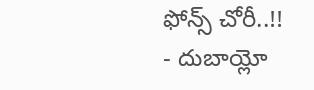ఫోన్స్ చోరీ..!!
- దుబాయ్లో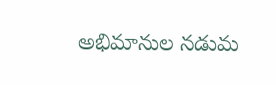అభిమానుల నడుమ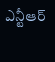ఎన్టీఆర్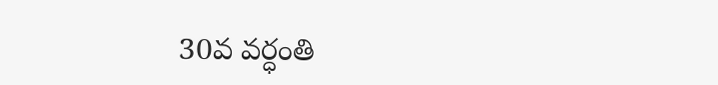30వ వర్ధంతి